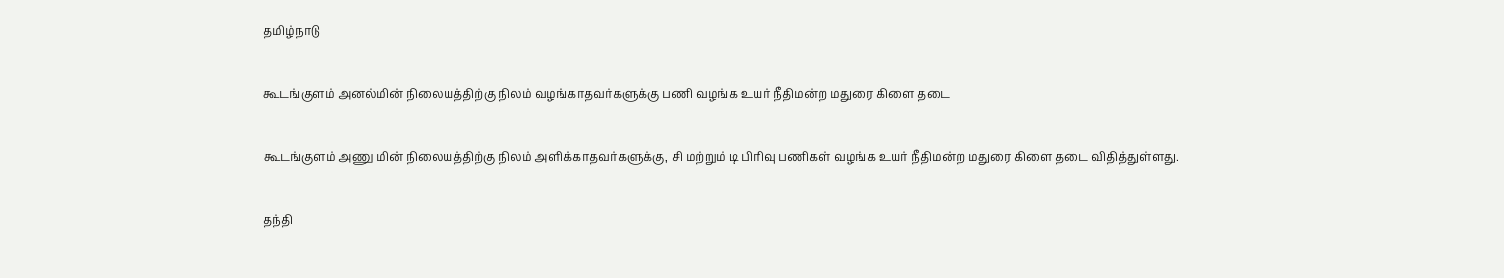தமிழ்நாடு

கூடங்குளம் அனல்மின் நிலையத்திற்கு நிலம் வழங்காதவர்களுக்கு பணி வழங்க உயர் நீதிமன்ற மதுரை கிளை தடை

கூடங்குளம் அணு மின் நிலையத்திற்கு நிலம் அளிக்காதவர்களுக்கு, சி மற்றும் டி பிரிவு பணிகள் வழங்க உயர் நீதிமன்ற மதுரை கிளை தடை விதித்துள்ளது.

தந்தி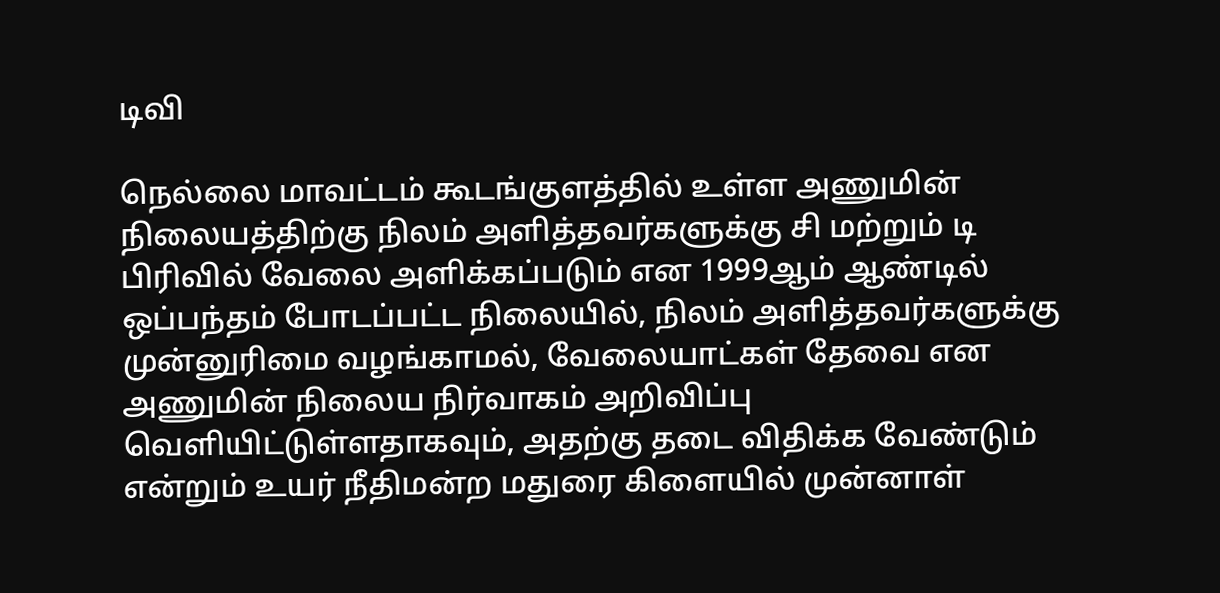டிவி

நெல்லை மாவட்டம் கூடங்குளத்தில் உள்ள அணுமின் நிலையத்திற்கு நிலம் அளித்தவர்களுக்கு சி மற்றும் டி பிரிவில் வேலை அளிக்கப்படும் என 1999ஆம் ஆண்டில் ஒப்பந்தம் போடப்பட்ட நிலையில், நிலம் அளித்தவர்களுக்கு முன்னுரிமை வழங்காமல், வேலையாட்கள் தேவை என அணுமின் நிலைய நிர்வாகம் அறிவிப்பு வெளியிட்டுள்ளதாகவும், அதற்கு தடை விதிக்க வேண்டும் என்றும் உயர் நீதிமன்ற மதுரை கிளையில் முன்னாள்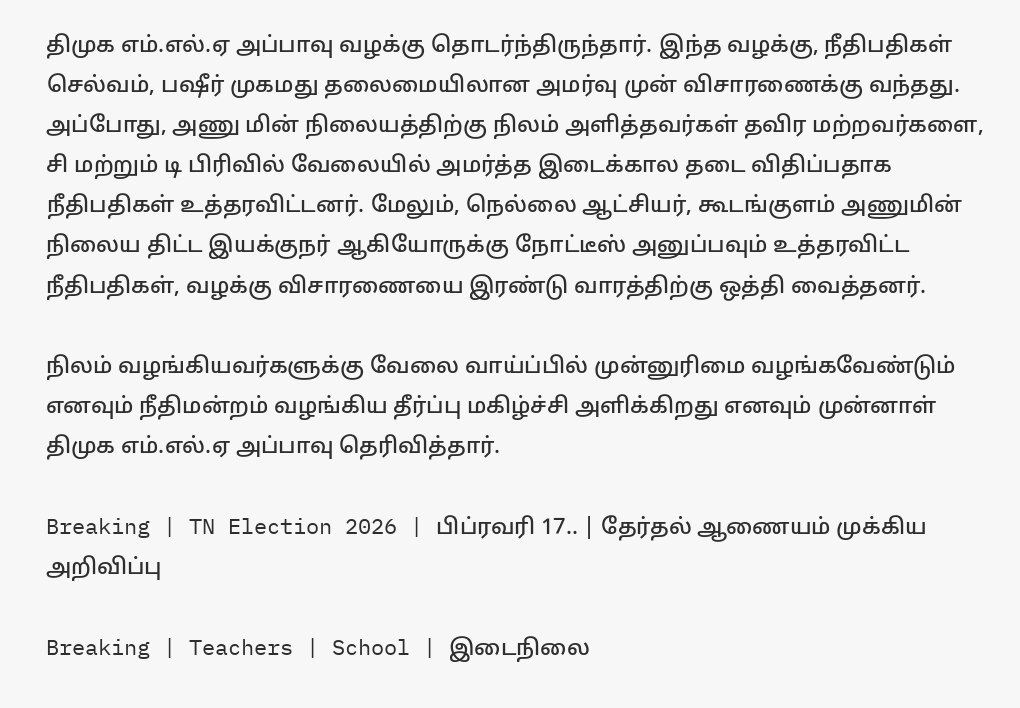திமுக எம்.எல்.ஏ அப்பாவு வழக்கு தொடர்ந்திருந்தார். இந்த வழக்கு, நீதிபதிகள் செல்வம், பஷீர் முகமது தலைமையிலான அமர்வு முன் விசாரணைக்கு வந்தது. அப்போது, அணு மின் நிலையத்திற்கு நிலம் அளித்தவர்கள் தவிர மற்றவர்களை, சி மற்றும் டி பிரிவில் வேலையில் அமர்த்த இடைக்கால தடை விதிப்பதாக நீதிபதிகள் உத்தரவிட்டனர். மேலும், நெல்லை ஆட்சியர், கூடங்குளம் அணுமின் நிலைய திட்ட இயக்குநர் ஆகியோருக்கு நோட்டீஸ் அனுப்பவும் உத்தரவிட்ட நீதிபதிகள், வழக்கு விசாரணையை இரண்டு வாரத்திற்கு ஒத்தி வைத்தனர்.

நிலம் வழங்கியவர்களுக்கு வேலை வாய்ப்பில் முன்னுரிமை வழங்கவேண்டும் எனவும் நீதிமன்றம் வழங்கிய தீர்ப்பு மகிழ்ச்சி அளிக்கிறது எனவும் முன்னாள் திமுக எம்.எல்.ஏ அப்பாவு தெரிவித்தார்.

Breaking | TN Election 2026 | பிப்ரவரி 17.. | தேர்தல் ஆணையம் முக்கிய அறிவிப்பு

Breaking | Teachers | School | இடைநிலை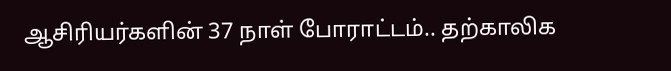ஆசிரியர்களின் 37 நாள் போராட்டம்.. தற்காலிக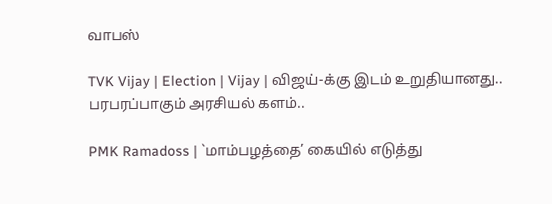வாபஸ்

TVK Vijay | Election | Vijay | விஜய்-க்கு இடம் உறுதியானது.. பரபரப்பாகும் அரசியல் களம்..

PMK Ramadoss | `மாம்பழத்தை’ கையில் எடுத்து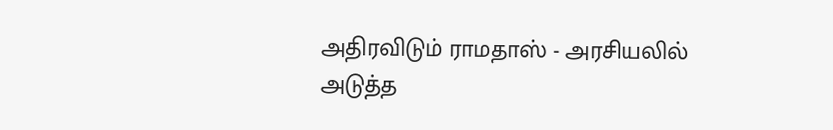அதிரவிடும் ராமதாஸ் - அரசியலில் அடுத்த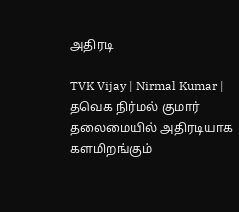அதிரடி

TVK Vijay | Nirmal Kumar | தவெக நிர்மல் குமார் தலைமையில் அதிரடியாக களமிறங்கும்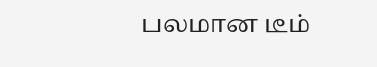பலமான டீம்